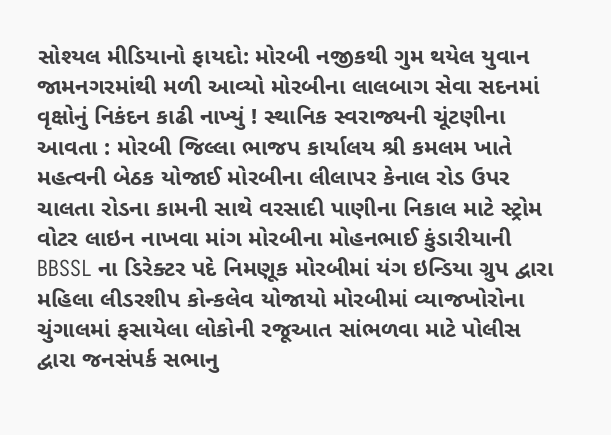સોશ્યલ મીડિયાનો ફાયદો: મોરબી નજીકથી ગુમ થયેલ યુવાન જામનગરમાંથી મળી આવ્યો મોરબીના લાલબાગ સેવા સદનમાં વૃક્ષોનું નિકંદન કાઢી નાખ્યું ! સ્થાનિક સ્વરાજ્યની ચૂંટણીના આવતા : મોરબી જિલ્લા ભાજપ કાર્યાલય શ્રી કમલમ ખાતે મહત્વની બેઠક યોજાઈ મોરબીના લીલાપર કેનાલ રોડ ઉપર ચાલતા રોડના કામની સાથે વરસાદી પાણીના નિકાલ માટે સ્ટ્રોમ વોટર લાઇન નાખવા માંગ મોરબીના મોહનભાઈ કુંડારીયાની BBSSL ના ડિરેક્ટર પદે નિમણૂક મોરબીમાં યંગ ઇન્ડિયા ગ્રુપ દ્વારા મહિલા લીડરશીપ કોન્કલેવ યોજાયો મોરબીમાં વ્યાજખોરોના ચુંગાલમાં ફસાયેલા લોકોની રજૂઆત સાંભળવા માટે પોલીસ દ્વારા જનસંપર્ક સભાનુ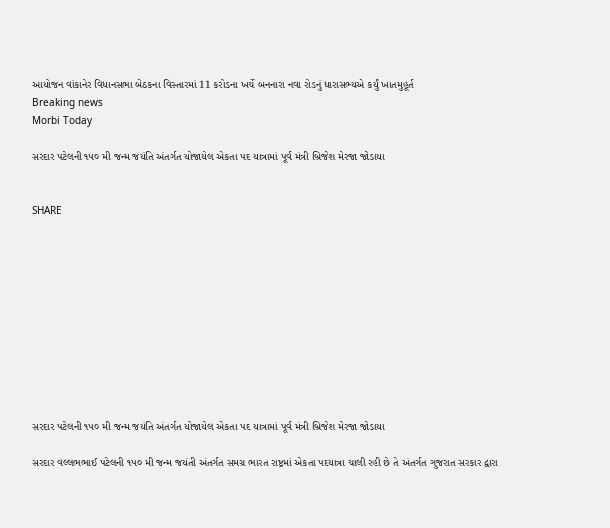આયોજન વાંકાનેર વિધાનસભા બેઠકના વિસ્તારમાં 11 કરોડના ખર્ચે બનનારા નવા રોડનું ધારાસભ્યએ કર્યું ખાતમુહૂર્ત
Breaking news
Morbi Today

સરદાર પટેલની ૧૫૦ મી જન્મ જયંતિ અંતર્ગત યોજાયેલ એકતા પદ યાત્રામાં પૂર્વ મંત્રી બ્રિજેશ મેરજા જોડાયા


SHARE











સરદાર પટેલની ૧૫૦ મી જન્મ જયંતિ અંતર્ગત યોજાયેલ એકતા પદ યાત્રામાં પૂર્વ મંત્રી બ્રિજેશ મેરજા જોડાયા

સરદાર વલ્લભભાઈ પટેલની ૧૫૦ મી જન્મ જયંતી અંતર્ગત સમગ્ર ભારત રાષ્ટ્રમાં એકતા પદયાત્રા ચાલી રહી છે તે અંતર્ગત ગુજરાત સરકાર દ્વારા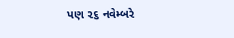પણ ૨૬ નવેમ્બરે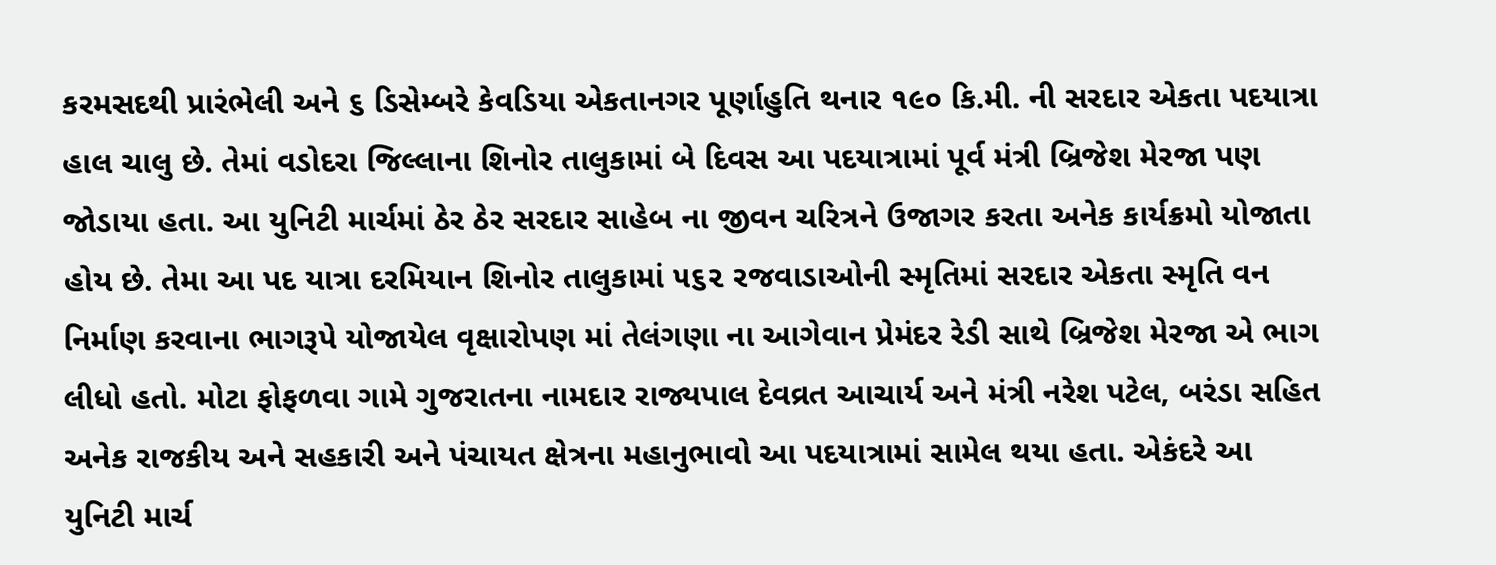કરમસદથી પ્રારંભેલી અને ૬ ડિસેમ્બરે કેવડિયા એકતાનગર પૂર્ણાહુતિ થનાર ૧૯૦ કિ.મી. ની સરદાર એકતા પદયાત્રા હાલ ચાલુ છે. તેમાં વડોદરા જિલ્લાના શિનોર તાલુકામાં બે દિવસ આ પદયાત્રામાં પૂર્વ મંત્રી બ્રિજેશ મેરજા પણ જોડાયા હતા. આ યુનિટી માર્ચમાં ઠેર ઠેર સરદાર સાહેબ ના જીવન ચરિત્રને ઉજાગર કરતા અનેક કાર્યક્રમો યોજાતા હોય છે. તેમા આ પદ યાત્રા દરમિયાન શિનોર તાલુકામાં ૫૬૨ રજવાડાઓની સ્મૃતિમાં સરદાર એકતા સ્મૃતિ વન નિર્માણ કરવાના ભાગરૂપે યોજાયેલ વૃક્ષારોપણ માં તેલંગણા ના આગેવાન પ્રેમંદર રેડી સાથે બ્રિજેશ મેરજા એ ભાગ લીધો હતો. મોટા ફોફળવા ગામે ગુજરાતના નામદાર રાજ્યપાલ દેવવ્રત આચાર્ય અને મંત્રી નરેશ પટેલ, બરંડા સહિત અનેક રાજકીય અને સહકારી અને પંચાયત ક્ષેત્રના મહાનુભાવો આ પદયાત્રામાં સામેલ થયા હતા. એકંદરે આ યુનિટી માર્ચ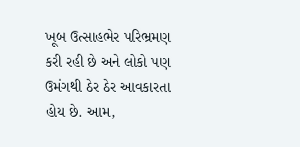ખૂબ ઉત્સાહભેર પરિભ્રમણ કરી રહી છે અને લોકો પણ ઉમંગથી ઠેર ઠેર આવકારતા હોય છે. આમ,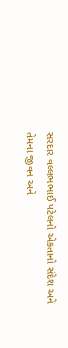સરદાર વલ્લભભાઈ પટેલનો એકતાનો સંદેશ અને તેમના જીવન અને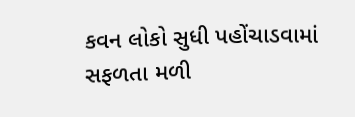કવન લોકો સુધી પહોંચાડવામાં સફળતા મળી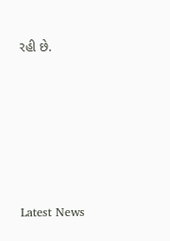રહી છે.






Latest News